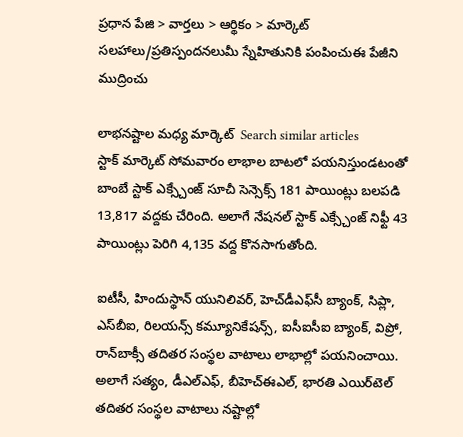ప్రధాన పేజి > వార్తలు > ఆర్థికం > మార్కెట్
సలహాలు/ప్రతిస్పందనలుమీ స్నేహితునికి పంపించుఈ పేజీని ముద్రించు

లాభనష్టాల మధ్య మార్కెట్  Search similar articles
స్టాక్ మార్కెట్ సోమవారం లాభాల బాటలో పయనిస్తుండటంతో బాంబే స్టాక్ ఎక్స్చేంజ్ సూచీ సెన్సెక్స్ 181 పాయింట్లు బలపడి 13,817 వద్దకు చేరింది. అలాగే నేషనల్ స్టాక్ ఎక్స్చేంజ్ నిఫ్టీ 43 పాయింట్లు పెరిగి 4,135 వద్ద కొనసాగుతోంది.

ఐటీసీ, హిందుస్థాన్ యునిలివర్, హెచ్‌డీఎఫ్‌సీ బ్యాంక్, సిప్లా, ఎస్‌బీఐ, రిలయన్స్ కమ్యూనికేషన్స్, ఐసీఐసీఐ బ్యాంక్, విప్రో, రాన్‌బాక్సీ తదితర సంస్థల వాటాలు లాభాల్లో పయనించాయి. అలాగే సత్యం, డీఎల్ఎఫ్, బీహెచ్ఈఎల్, భారతి ఎయిర్‌టెల్ తదితర సంస్థల వాటాలు నష్టాల్లో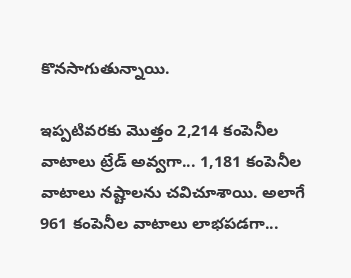కొనసాగుతున్నాయి.

ఇప్పటివరకు మొత్తం 2,214 కంపెనీల వాటాలు ట్రేడ్ అవ్వగా... 1,181 కంపెనీల వాటాలు నష్టాలను చవిచూశాయి. అలాగే 961 కంపెనీల వాటాలు లాభపడగా...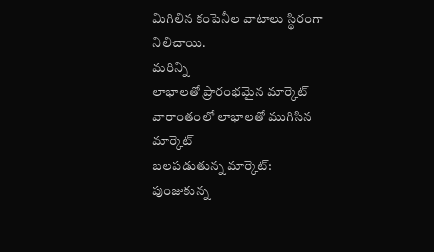మిగిలిన కంపెనీల వాటాలు స్థిరంగా నిలిచాయి.
మరిన్ని
లాభాలతో ప్రారంభమైన మార్కెట్
వారాంతంలో లాభాలతో ముగిసిన మార్కెట్
బలపడుతున్న మార్కెట్: పుంజుకున్న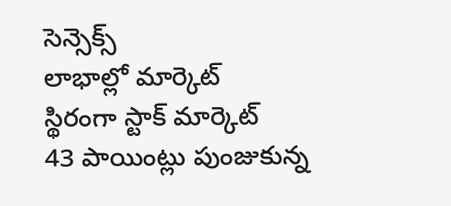సెన్సెక్స్
లాభాల్లో మార్కెట్
స్థిరంగా స్టాక్ మార్కెట్
43 పాయింట్లు పుంజుకున్న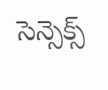సెన్సెక్స్